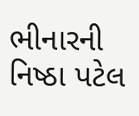ભીનારની નિષ્ઠા પટેલ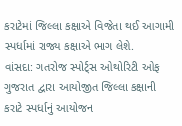કરાટેમાં જિલ્લા કક્ષાએ વિજેતા થઈ આગામી સ્પર્ધામાં રાજ્ય કક્ષાએ ભાગ લેશે.
વાંસદા: ગતરોજ સ્પોર્ટ્સ ઓથોરિટી ઓફ ગુજરાત દ્વારા આયોજીત જિલ્લા કક્ષાની કરાટે સ્પર્ધાનું આયોજન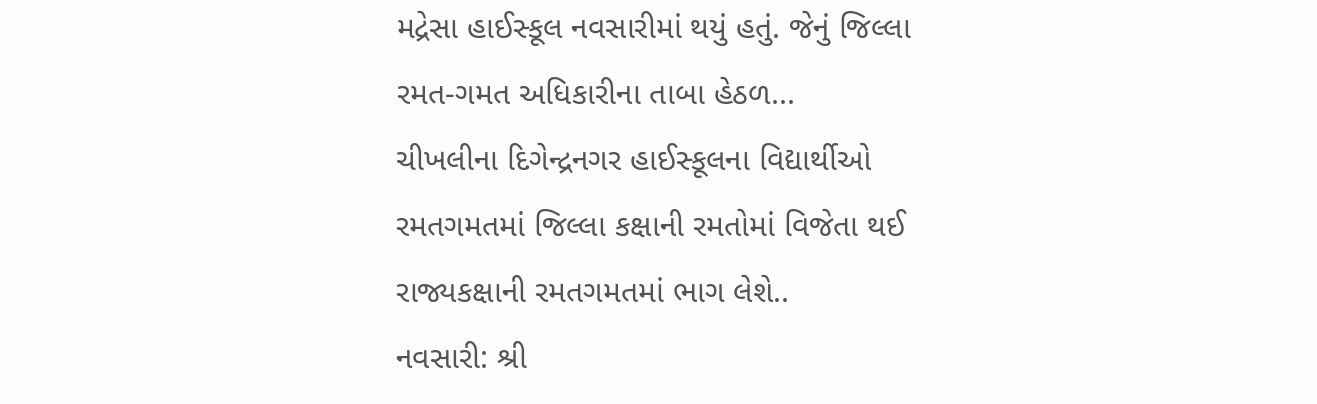મદ્રેસા હાઈસ્કૂલ નવસારીમાં થયું હતું. જેનું જિલ્લા રમત-ગમત અધિકારીના તાબા હેઠળ...
ચીખલીના દિગેન્દ્રનગર હાઈસ્કૂલના વિદ્યાર્થીઓ રમતગમતમાં જિલ્લા કક્ષાની રમતોમાં વિજેતા થઈ રાજ્યકક્ષાની રમતગમતમાં ભાગ લેશે..
નવસારી: શ્રી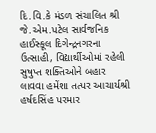દિ.વિ.કે મંડળ સંચાલિત શ્રી જે.એમ.પટેલ સાર્વજનિક હાઈસ્કૂલ દિગેન્દ્રનગરના ઉત્સાહી, વિદ્યાર્થીઓમાં રહેલી સુષુપ્ત શક્તિઓને બહાર લાવવા હમેંશા તત્પર આચાર્યશ્રી હર્ષદસિંહ પરમાર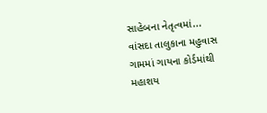સાહેબના નેતૃત્વમાં...
વાંસદા તાલુકાના મહુવાસ ગામમાં ગાયના કોર્ડમાંથી મહાશય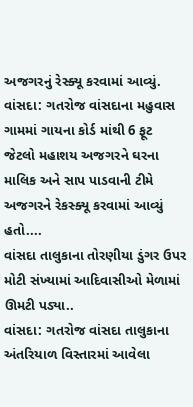અજગરનું રેસ્ક્યૂ કરવામાં આવ્યું.
વાંસદા: ગતરોજ વાંસદાના મહુવાસ ગામમાં ગાયના કોર્ડ માંથી 6 ફૂટ જેટલો મહાશય અજગરને ઘરના માલિક અને સાપ પાડવાની ટીમે અજગરને રેકસ્ક્યૂ કરવામાં આવ્યું હતો....
વાંસદા તાલુકાના તોરણીયા ડુંગર ઉપર મોટી સંખ્યામાં આદિવાસીઓ મેળામાં ઊમટી પડ્યા..
વાંસદા: ગતરોજ વાંસદા તાલુકાના અંતરિયાળ વિસ્તારમાં આવેલા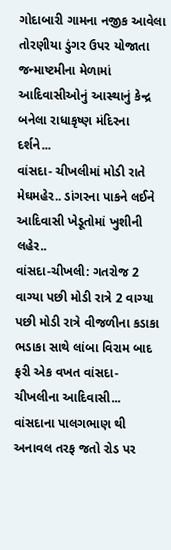ગોદાબારી ગામના નજીક આવેલા તોરણીયા ડુંગર ઉપર યોજાતા જન્માષ્ટમીના મેળામાં આદિવાસીઓનું આસ્થાનું કેન્દ્ર બનેલા રાધાકૃષ્ણ મંદિરના દર્શને...
વાંસદા- ચીખલીમાં મોડી રાતે મેઘમહેર.. ડાંગરના પાકને લઈને આદિવાસી ખેડૂતોમાં ખુશીની લહેર..
વાંસદા-ચીખલી: ગતરોજ 2 વાગ્યા પછી મોડી રાત્રે 2 વાગ્યા પછી મોડી રાત્રે વીજળીના કડાકા ભડાકા સાથે લાંબા વિરામ બાદ ફરી એક વખત વાંસદા-ચીખલીના આદિવાસી...
વાંસદાના પાલગભાણ થી અનાવલ તરફ જતો રોડ પર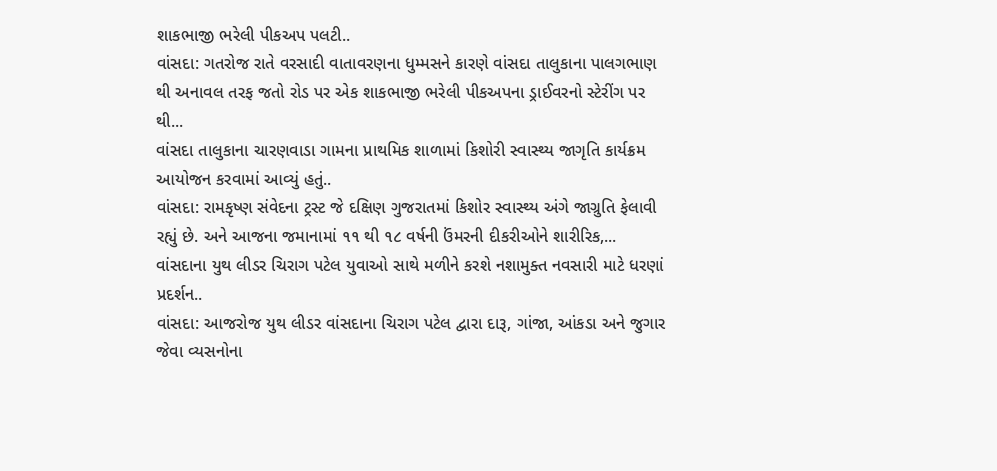શાકભાજી ભરેલી પીકઅપ પલટી..
વાંસદા: ગતરોજ રાતે વરસાદી વાતાવરણના ધુમ્મસને કારણે વાંસદા તાલુકાના પાલગભાણ થી અનાવલ તરફ જતો રોડ પર એક શાકભાજી ભરેલી પીકઅપના ડ્રાઈવરનો સ્ટેરીંગ પર થી...
વાંસદા તાલુકાના ચારણવાડા ગામના પ્રાથમિક શાળામાં કિશોરી સ્વાસ્થ્ય જાગૃતિ કાર્યક્રમ આયોજન કરવામાં આવ્યું હતું..
વાંસદા: રામકૃષ્ણ સંવેદના ટ્રસ્ટ જે દક્ષિણ ગુજરાતમાં કિશોર સ્વાસ્થ્ય અંગે જાગ્રુતિ ફેલાવી રહ્યું છે. અને આજના જમાનામાં ૧૧ થી ૧૮ વર્ષની ઉંમરની દીકરીઓને શારીરિક,...
વાંસદાના યુથ લીડર ચિરાગ પટેલ યુવાઓ સાથે મળીને કરશે નશામુક્ત નવસારી માટે ધરણાં પ્રદર્શન..
વાંસદા: આજરોજ યુથ લીડર વાંસદાના ચિરાગ પટેલ દ્વારા દારૂ, ગાંજા, આંકડા અને જુગાર જેવા વ્યસનોના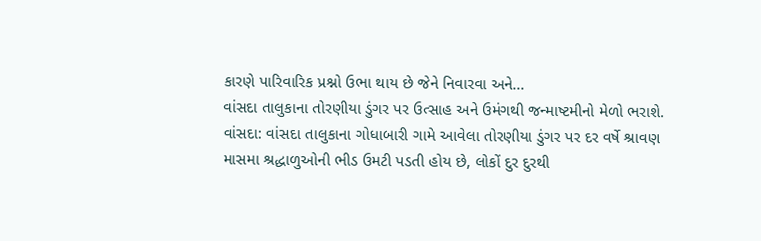કારણે પારિવારિક પ્રશ્નો ઉભા થાય છે જેને નિવારવા અને...
વાંસદા તાલુકાના તોરણીયા ડુંગર પર ઉત્સાહ અને ઉમંગથી જન્માષ્ટમીનો મેળો ભરાશે.
વાંસદા: વાંસદા તાલુકાના ગોધાબારી ગામે આવેલા તોરણીયા ડુંગર પર દર વર્ષે શ્રાવણ માસમા શ્રદ્ધાળુઓની ભીડ ઉમટી પડતી હોય છે, લોકોં દુર દુરથી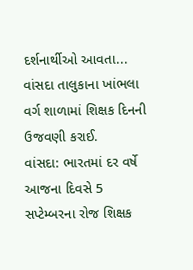દર્શનાર્થીઓ આવતા...
વાંસદા તાલુકાના ખાંભલા વર્ગ શાળામાં શિક્ષક દિનની ઉજવણી કરાઈ.
વાંસદા: ભારતમાં દર વર્ષે આજના દિવસે 5 સપ્ટેમ્બરના રોજ શિક્ષક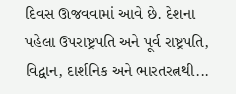દિવસ ઊજવવામાં આવે છે. દેશના પહેલા ઉપરાષ્ટ્રપતિ અને પૂર્વ રાષ્ટ્રપતિ, વિદ્વાન, દાર્શનિક અને ભારતરત્નથી...